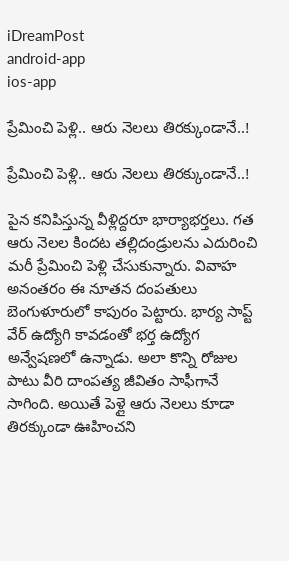iDreamPost
android-app
ios-app

ప్రేమించి పెళ్లి.. ఆరు నెలలు తిరక్కుండానే..!

ప్రేమించి పెళ్లి.. ఆరు నెలలు తిరక్కుండానే..!

పైన కనిపిస్తున్న వీళ్లిద్దరూ భార్యాభర్తలు. గత ఆరు నెలల కిందట తల్లిదండ్రులను ఎదురించి మరీ ప్రేమించి పెళ్లి చేసుకున్నారు. వివాహ అనంతరం ఈ నూతన దంపతులు బెంగుళూరులో కాపురం పెట్టారు. భార్య సాప్ట్ వేర్ ఉద్యోగి కావడంతో భర్త ఉద్యోగ అన్వేషణలో ఉన్నాడు. అలా కొన్ని రోజుల పాటు వీరి దాంపత్య జీవితం సాఫీగానే సాగింది. అయితే పెళ్లై ఆరు నెలలు కూడా తిరక్కుండా ఊహించని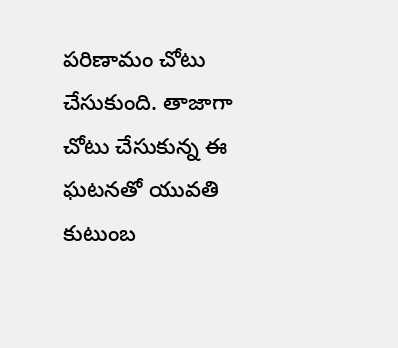పరిణామం చోటు చేసుకుంది. తాజాగా చోటు చేసుకున్న ఈ ఘటనతో యువతి కుటుంబ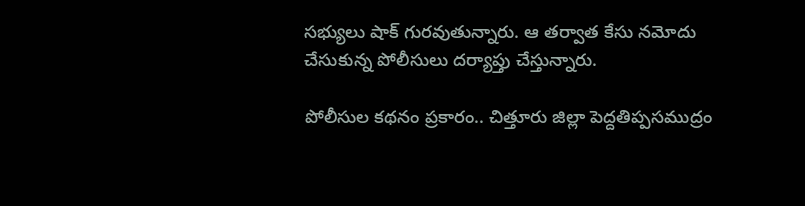సభ్యులు షాక్ గురవుతున్నారు. ఆ తర్వాత కేసు నమోదు చేసుకున్న పోలీసులు దర్యాప్తు చేస్తున్నారు.

పోలీసుల కథనం ప్రకారం.. చిత్తూరు జిల్లా పెద్దతిప్పసముద్రం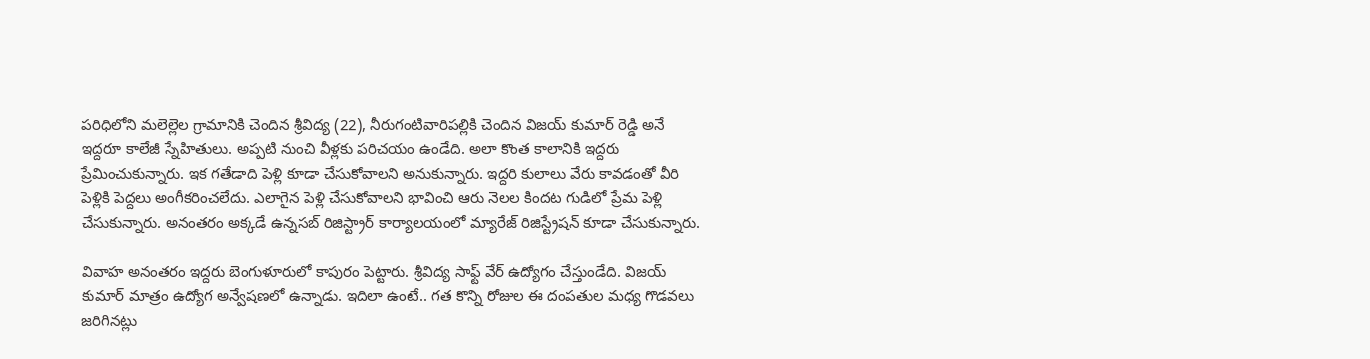పరిధిలోని మలెల్లెల గ్రామానికి చెందిన శ్రీవిద్య (22), నీరుగంటివారిపల్లికి చెందిన విజయ్ కుమార్ రెడ్డి అనే ఇద్దరూ కాలేజీ స్నేహితులు. అప్పటి నుంచి వీళ్లకు పరిచయం ఉండేది. అలా కొంత కాలానికి ఇద్దరు ప్రేమించుకున్నారు. ఇక గతేడాది పెళ్లి కూడా చేసుకోవాలని అనుకున్నారు. ఇద్దరి కులాలు వేరు కావడంతో వీరి పెళ్లికి పెద్దలు అంగీకరించలేదు. ఎలాగైన పెళ్లి చేసుకోవాలని భావించి ఆరు నెలల కిందట గుడిలో ప్రేమ పెళ్లి చేసుకున్నారు. అనంతరం అక్కడే ఉన్నసబ్ రిజిస్ట్రార్ కార్యాలయంలో మ్యారేజ్ రిజిస్ట్రేషన్ కూడా చేసుకున్నారు.

వివాహ అనంతరం ఇద్దరు బెంగుళూరులో కాపురం పెట్టారు. శ్రీవిద్య సాఫ్ట్ వేర్ ఉద్యోగం చేస్తుండేది. విజయ్ కుమార్ మాత్రం ఉద్యోగ అన్వేషణలో ఉన్నాడు. ఇదిలా ఉంటే.. గత కొన్ని రోజుల ఈ దంపతుల మధ్య గొడవలు జరిగినట్లు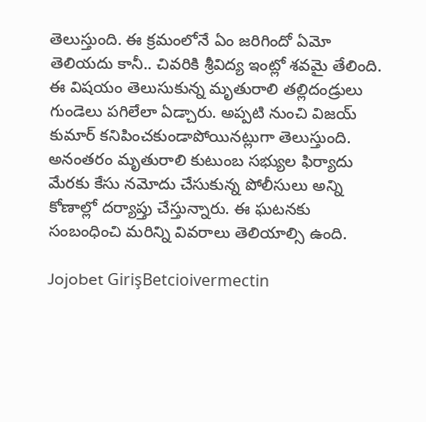తెలుస్తుంది. ఈ క్రమంలోనే ఏం జరిగిందో ఏమో తెలియదు కానీ.. చివరికి శ్రీవిద్య ఇంట్లో శవమై తేలింది. ఈ విషయం తెలుసుకున్న మృతురాలి తల్లిదండ్రులు గుండెలు పగిలేలా ఏడ్చారు. అప్పటి నుంచి విజయ్ కుమార్ కనిపించకుండాపోయినట్లుగా తెలుస్తుంది. అనంతరం మృతురాలి కుటుంబ సభ్యుల ఫిర్యాదు మేరకు కేసు నమోదు చేసుకున్న పోలీసులు అన్ని కోణాల్లో దర్యాప్తు చేస్తున్నారు. ఈ ఘటనకు సంబంధించి మరిన్ని వివరాలు తెలియాల్సి ఉంది.

Jojobet GirişBetcioivermectin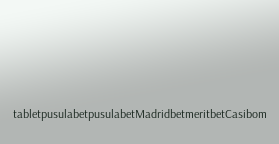tabletpusulabetpusulabetMadridbetmeritbetCasibom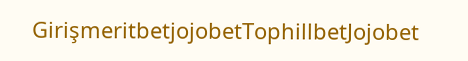GirişmeritbetjojobetTophillbetJojobet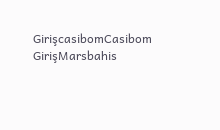GirişcasibomCasibom GirişMarsbahis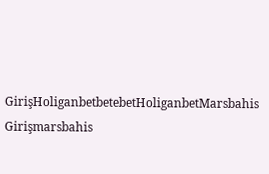GirişHoliganbetbetebetHoliganbetMarsbahis Girişmarsbahis